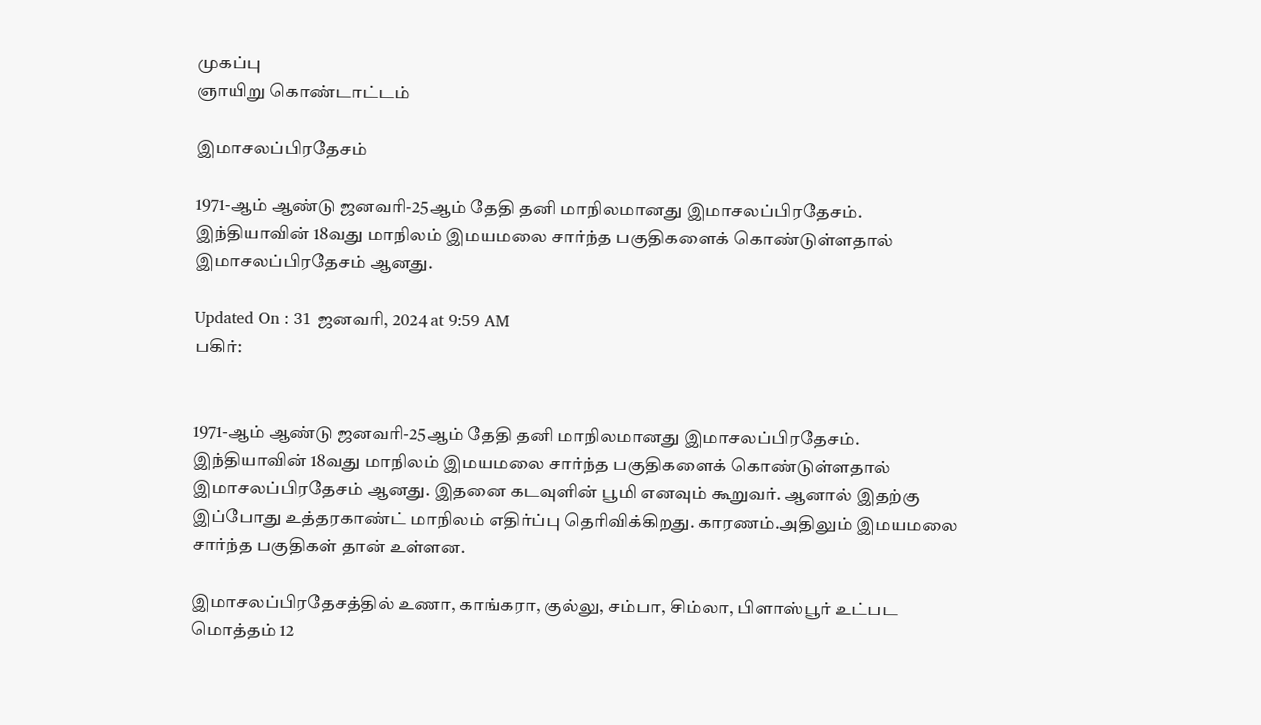முகப்பு
ஞாயிறு கொண்டாட்டம்

இமாசலப்பிரதேசம்

1971-ஆம் ஆண்டு ஜனவரி-25ஆம் தேதி தனி மாநிலமானது இமாசலப்பிரதேசம். இந்தியாவின் 18வது மாநிலம் இமயமலை சார்ந்த பகுதிகளைக் கொண்டுள்ளதால் இமாசலப்பிரதேசம் ஆனது.

Updated On : 31 ஜனவரி, 2024 at 9:59 AM
பகிர்:


1971-ஆம் ஆண்டு ஜனவரி-25ஆம் தேதி தனி மாநிலமானது இமாசலப்பிரதேசம். இந்தியாவின் 18வது மாநிலம் இமயமலை சார்ந்த பகுதிகளைக் கொண்டுள்ளதால் இமாசலப்பிரதேசம் ஆனது. இதனை கடவுளின் பூமி எனவும் கூறுவர். ஆனால் இதற்கு இப்போது உத்தரகாண்ட் மாநிலம் எதிர்ப்பு தெரிவிக்கிறது. காரணம்.அதிலும் இமயமலை சார்ந்த பகுதிகள் தான் உள்ளன.

இமாசலப்பிரதேசத்தில் உணா, காங்கரா, குல்லு, சம்பா, சிம்லா, பிளாஸ்பூர் உட்பட மொத்தம் 12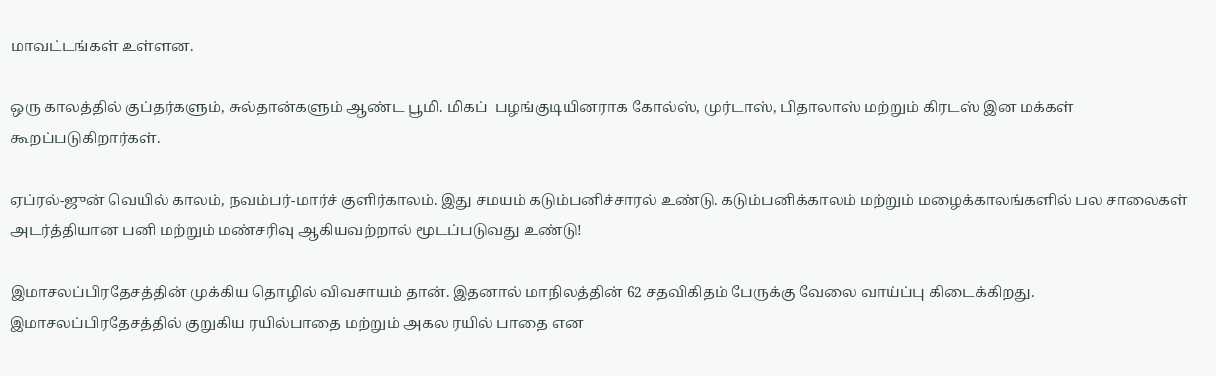மாவட்டங்கள் உள்ளன.

ஒரு காலத்தில் குப்தர்களும், சுல்தான்களும் ஆண்ட பூமி. மிகப்  பழங்குடியினராக கோல்ஸ், முர்டாஸ், பிதாலாஸ் மற்றும் கிரடஸ் இன மக்கள் கூறப்படுகிறார்கள்.

ஏப்ரல்-ஜுன் வெயில் காலம், நவம்பர்-மார்ச் குளிர்காலம். இது சமயம் கடும்பனிச்சாரல் உண்டு. கடும்பனிக்காலம் மற்றும் மழைக்காலங்களில் பல சாலைகள் அடர்த்தியான பனி மற்றும் மண்சரிவு ஆகியவற்றால் மூடப்படுவது உண்டு!

இமாசலப்பிரதேசத்தின் முக்கிய தொழில் விவசாயம் தான். இதனால் மாநிலத்தின் 62 சதவிகிதம் பேருக்கு வேலை வாய்ப்பு கிடைக்கிறது.
இமாசலப்பிரதேசத்தில் குறுகிய ரயில்பாதை மற்றும் அகல ரயில் பாதை என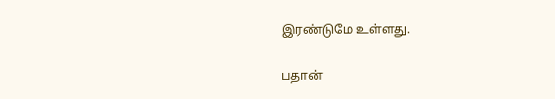இரண்டுமே உள்ளது.

பதான்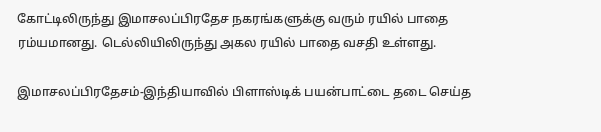கோட்டிலிருந்து இமாசலப்பிரதேச நகரங்களுக்கு வரும் ரயில் பாதை ரம்யமானது. டெல்லியிலிருந்து அகல ரயில் பாதை வசதி உள்ளது.

இமாசலப்பிரதேசம்-இந்தியாவில் பிளாஸ்டிக் பயன்பாட்டை தடை செய்த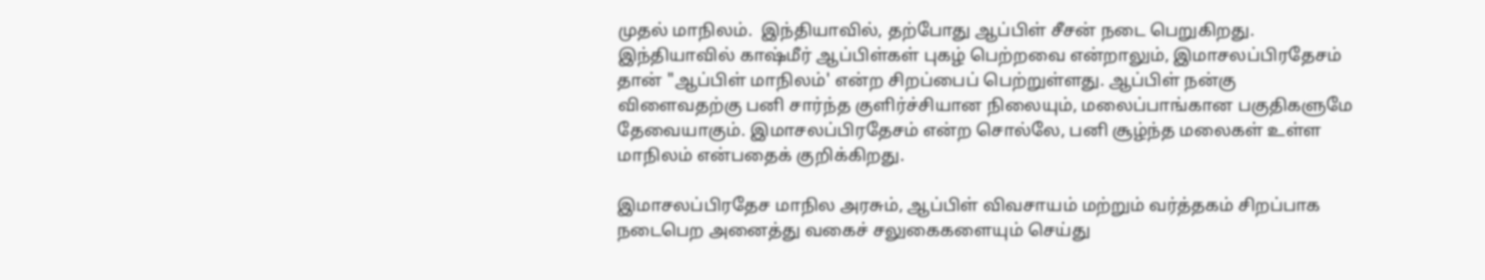முதல் மாநிலம்.  இந்தியாவில், தற்போது ஆப்பிள் சீசன் நடை பெறுகிறது. இந்தியாவில் காஷ்மீர் ஆப்பிள்கள் புகழ் பெற்றவை என்றாலும், இமாசலப்பிரதேசம் தான் "ஆப்பிள் மாநிலம்' என்ற சிறப்பைப் பெற்றுள்ளது. ஆப்பிள் நன்கு விளைவதற்கு பனி சார்ந்த குளிர்ச்சியான நிலையும், மலைப்பாங்கான பகுதிகளுமே தேவையாகும். இமாசலப்பிரதேசம் என்ற சொல்லே, பனி சூழ்ந்த மலைகள் உள்ள மாநிலம் என்பதைக் குறிக்கிறது.

இமாசலப்பிரதேச மாநில அரசும், ஆப்பிள் விவசாயம் மற்றும் வர்த்தகம் சிறப்பாக நடைபெற அனைத்து வகைச் சலுகைகளையும் செய்து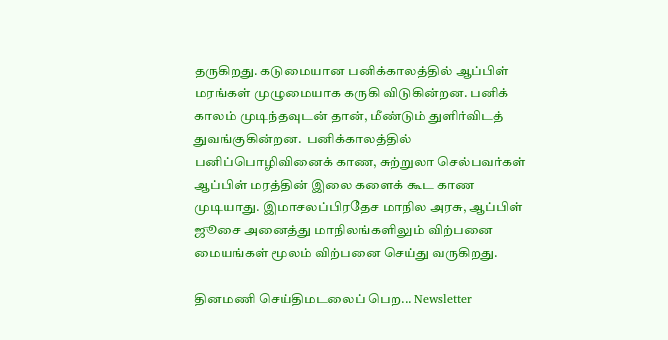தருகிறது. கடுமையான பனிக்காலத்தில் ஆப்பிள் மரங்கள் முழுமையாக கருகி விடுகின்றன. பனிக் காலம் முடிந்தவுடன் தான், மீண்டும் துளிர்விடத் துவங்குகின்றன.  பனிக்காலத்தில் பனிப்பொழிவினைக் காண, சுற்றுலா செல்பவர்கள் ஆப்பிள் மரத்தின் இலை களைக் கூட காண முடியாது. இமாசலப்பிரதேச மாநில அரசு, ஆப்பிள் ஜூசை அனைத்து மாநிலங்களிலும் விற்பனை மையங்கள் மூலம் விற்பனை செய்து வருகிறது.

தினமணி செய்திமடலைப் பெற... Newsletter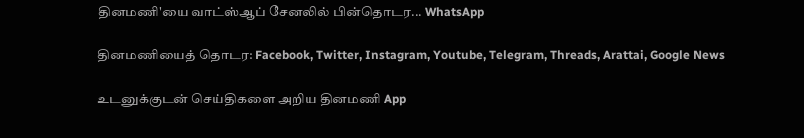தினமணி'யை வாட்ஸ்ஆப் சேனலில் பின்தொடர... WhatsApp

தினமணியைத் தொடர: Facebook, Twitter, Instagram, Youtube, Telegram, Threads, Arattai, Google News

உடனுக்குடன் செய்திகளை அறிய தினமணி App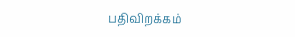பதிவிறக்கம்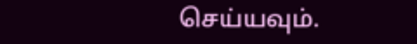செய்யவும்.